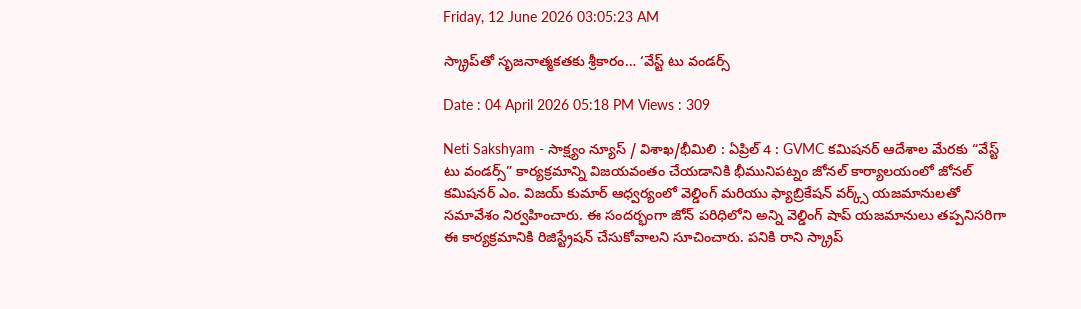Friday, 12 June 2026 03:05:23 AM

స్క్రాప్‌తో సృజనాత్మకతకు శ్రీకారం… ‘వేస్ట్ టు వండర్స్

Date : 04 April 2026 05:18 PM Views : 309

Neti Sakshyam - సాక్ష్యం న్యూస్ / విశాఖ/భీమిలి : ఏప్రిల్ 4 : GVMC కమిషనర్ ఆదేశాల మేరకు “వేస్ట్ టు వండర్స్” కార్యక్రమాన్ని విజయవంతం చేయడానికి భీమునిపట్నం జోనల్ కార్యాలయంలో జోనల్ కమిషనర్ ఎం. విజయ్ కుమార్ ఆధ్వర్యంలో వెల్డింగ్ మరియు ఫ్యాబ్రికేషన్ వర్క్స్ యజమానులతో సమావేశం నిర్వహించారు. ఈ సందర్భంగా జోన్ పరిధిలోని అన్ని వెల్డింగ్ షాప్ యజమానులు తప్పనిసరిగా ఈ కార్యక్రమానికి రిజిస్ట్రేషన్ చేసుకోవాలని సూచించారు. పనికి రాని స్క్రాప్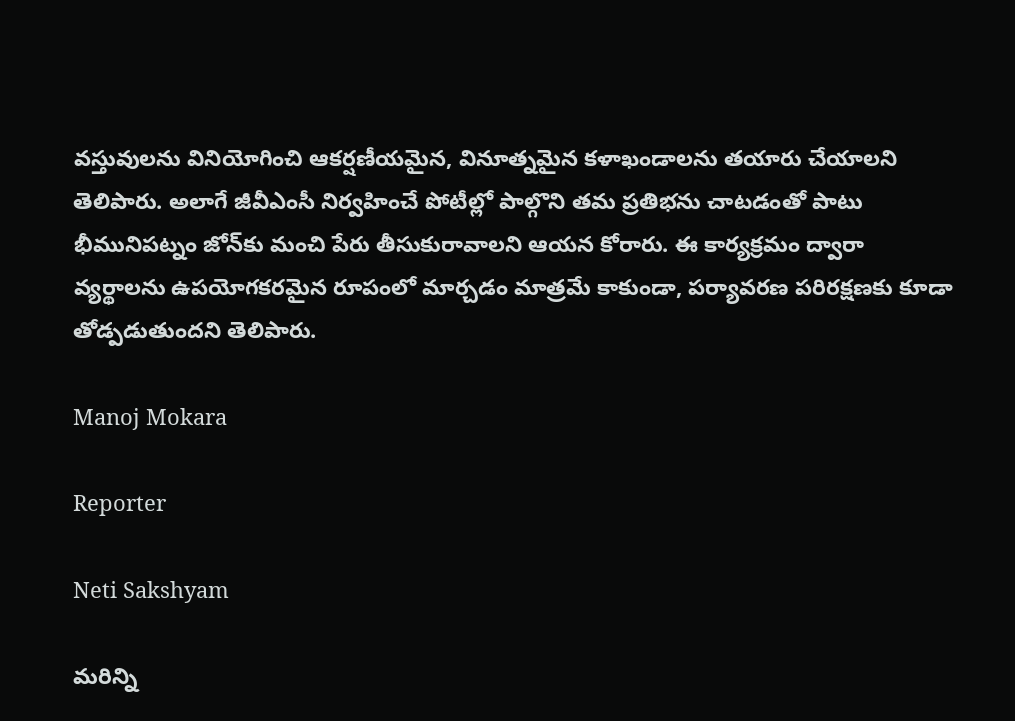వస్తువులను వినియోగించి ఆకర్షణీయమైన, వినూత్నమైన కళాఖండాలను తయారు చేయాలని తెలిపారు. అలాగే జీవీఎంసీ నిర్వహించే పోటీల్లో పాల్గొని తమ ప్రతిభను చాటడంతో పాటు భీమునిపట్నం జోన్‌కు మంచి పేరు తీసుకురావాలని ఆయన కోరారు. ఈ కార్యక్రమం ద్వారా వ్యర్థాలను ఉపయోగకరమైన రూపంలో మార్చడం మాత్రమే కాకుండా, పర్యావరణ పరిరక్షణకు కూడా తోడ్పడుతుందని తెలిపారు.

Manoj Mokara

Reporter

Neti Sakshyam

మరిన్ని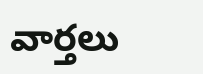వార్తలు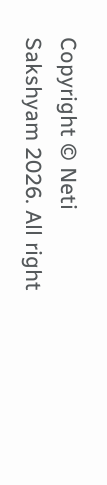Copyright © Neti Sakshyam 2026. All right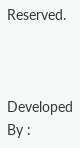Reserved.



Developed By :